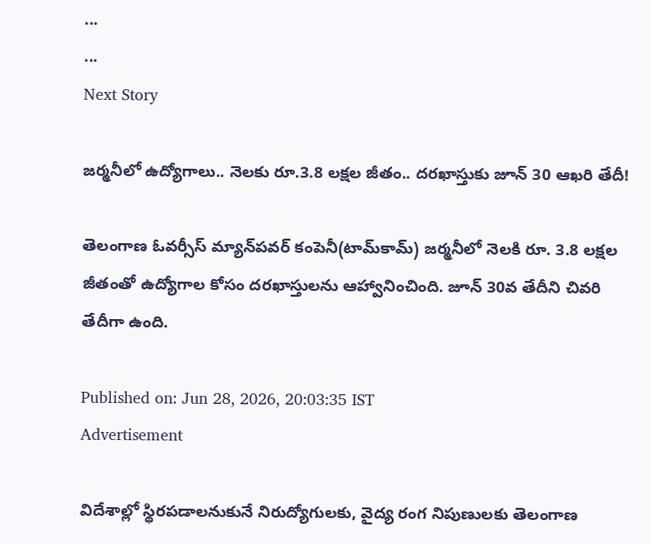...
...
Next Story

జర్మనీలో ఉద్యోగాలు.. నెలకు రూ.3.8 లక్షల జీతం.. దరఖాస్తుకు జూన్ 30 ఆఖరి తేదీ!

తెలంగాణ ఓవర్సీస్ మ్యాన్‌పవర్ కంపెనీ(టామ్‌కామ్) జర్మనీలో నెలకి రూ. 3.8 లక్షల జీతంతో ఉద్యోగాల కోసం దరఖాస్తులను ఆహ్వానించింది. జూన్ 30వ తేదీని చివరి తేదీగా ఉంది.

Published on: Jun 28, 2026, 20:03:35 IST
Advertisement

విదేశాల్లో స్థిరపడాలనుకునే నిరుద్యోగులకు, వైద్య రంగ నిపుణులకు తెలంగాణ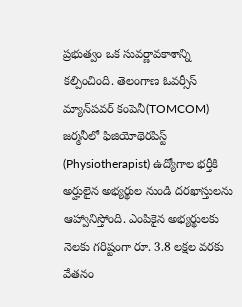ప్రభుత్వం ఒక సువర్ణావకాశాన్ని కల్పించింది. తెలంగాణ ఓవర్సీస్ మ్యాన్‌పవర్ కంపెనీ(TOMCOM) జర్మనీలో ఫిజియోథెరపిస్ట్ (Physiotherapist) ఉద్యోగాల భర్తీకి అర్హులైన అభ్యర్థుల నుండి దరఖాస్తులను ఆహ్వానిస్తోంది. ఎంపికైన అభ్యర్థులకు నెలకు గరిష్టంగా రూ. 3.8 లక్షల వరకు వేతనం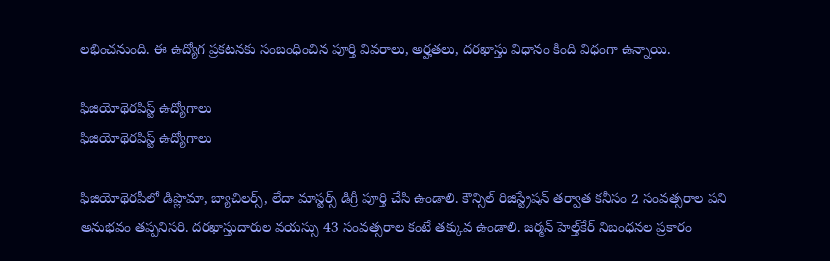లభించనుంది. ఈ ఉద్యోగ ప్రకటనకు సంబంధించిన పూర్తి వివరాలు, అర్హతలు, దరఖాస్తు విధానం కింది విధంగా ఉన్నాయి.

ఫిజియోథెరపిస్ట్ ఉద్యోగాలు
ఫిజియోథెరపిస్ట్ ఉద్యోగాలు

ఫిజియోథెరపీలో డిప్లొమా, బ్యాచిలర్స్, లేదా మాస్టర్స్ డిగ్రీ పూర్తి చేసి ఉండాలి. కౌన్సిల్ రిజిస్ట్రేషన్ తర్వాత కనీసం 2 సంవత్సరాల పని అనుభవం తప్పనిసరి. దరఖాస్తుదారుల వయస్సు 43 సంవత్సరాల కంటే తక్కువ ఉండాలి. జర్మన్ హెల్త్‌కేర్ నిబంధనల ప్రకారం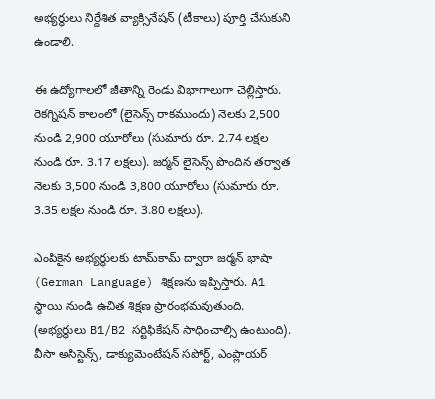అభ్యర్థులు నిర్దేశిత వ్యాక్సినేషన్ (టీకాలు) పూర్తి చేసుకుని ఉండాలి.

ఈ ఉద్యోగాలలో జీతాన్ని రెండు విభాగాలుగా చెల్లిస్తారు. రెకగ్నిషన్ కాలంలో (లైసెన్స్ రాకముందు) నెలకు 2,500 నుండి 2,900 యూరోలు (సుమారు రూ. 2.74 లక్షల నుండి రూ. 3.17 లక్షలు). జర్మన్ లైసెన్స్ పొందిన తర్వాత నెలకు 3,500 నుండి 3,800 యూరోలు (సుమారు రూ. 3.35 లక్షల నుండి రూ. 3.80 లక్షలు).

ఎంపికైన అభ్యర్థులకు టామ్‌కామ్ ద్వారా జర్మన్ భాషా (German Language) శిక్షణను ఇప్పిస్తారు. A1 స్థాయి నుండి ఉచిత శిక్షణ ప్రారంభమవుతుంది. (అభ్యర్థులు B1/B2 సర్టిఫికేషన్ సాధించాల్సి ఉంటుంది). వీసా అసిస్టెన్స్, డాక్యుమెంటేషన్ సపోర్ట్, ఎంప్లాయర్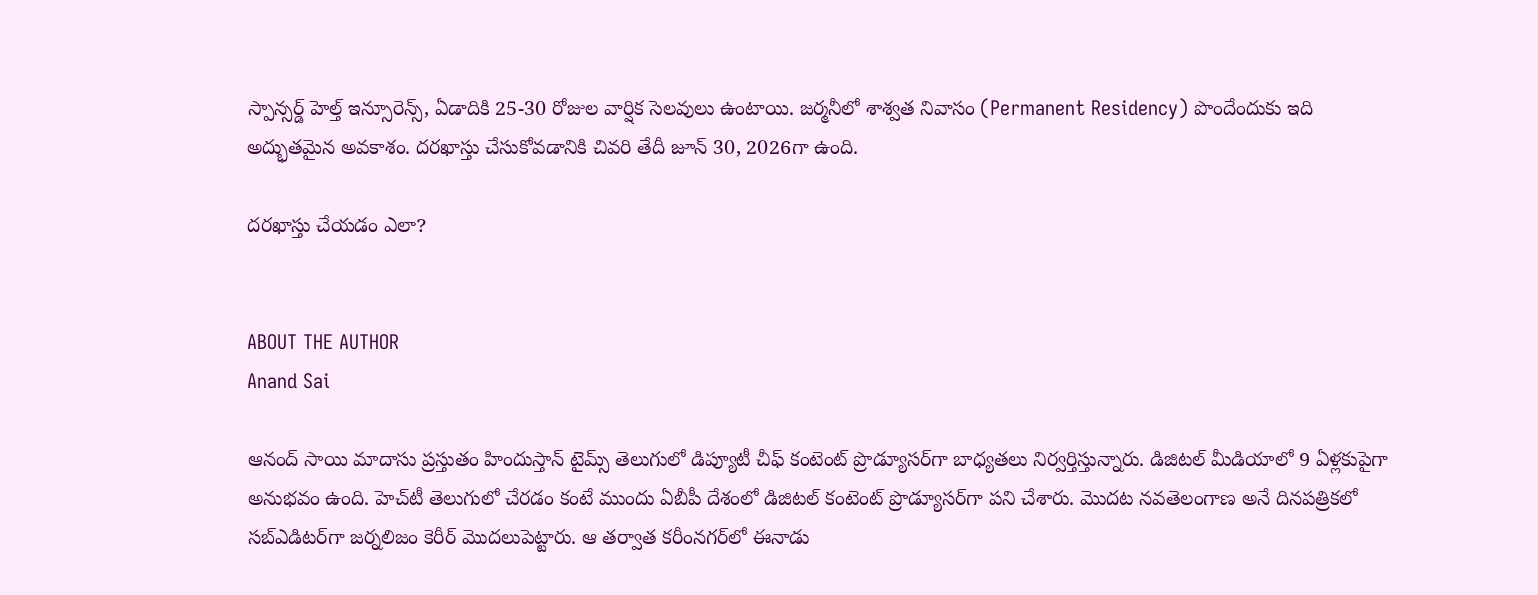స్పాన్సర్డ్ హెల్త్ ఇన్సూరెన్స్, ఏడాదికి 25-30 రోజుల వార్షిక సెలవులు ఉంటాయి. జర్మనీలో శాశ్వత నివాసం (Permanent Residency) పొందేందుకు ఇది అద్భుతమైన అవకాశం. దరఖాస్తు చేసుకోవడానికి చివరి తేదీ జూన్ 30, 2026గా ఉంది.

దరఖాస్తు చేయడం ఎలా?


ABOUT THE AUTHOR
Anand Sai

ఆనంద్ సాయి మాదాసు ప్రస్తుతం హిందుస్తాన్ టైమ్స్ తెలుగులో డిప్యూటీ చీఫ్ కంటెంట్ ప్రొడ్యూసర్‌గా బాధ్యతలు నిర్వర్తిస్తున్నారు. డిజిటల్ మీడియాలో 9 ఏళ్లకుపైగా అనుభవం ఉంది. హెచ్‌టీ తెలుగులో చేరడం కంటే ముందు ఏబీపీ దేశంలో డిజిటల్ కంటెంట్ ప్రొడ్యూసర్‌గా పని చేశారు. మెుదట నవతెలంగాణ అనే దినపత్రికలో సబ్ఎడిటర్‌గా జర్నలిజం కెరీర్ మెుదలుపెట్టారు. ఆ తర్వాత కరీంనగర్‌లో ఈనాడు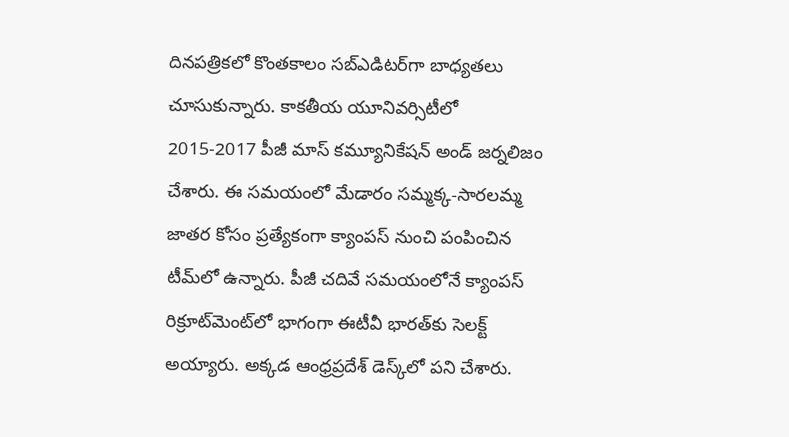దినపత్రికలో కొంతకాలం సబ్‌ఎడిటర్‌గా బాధ్యతలు చూసుకున్నారు. కాకతీయ యూనివర్సిటీలో 2015-2017 పీజీ మాస్ కమ్యూనికేషన్ అండ్ జర్నలిజం చేశారు. ఈ సమయంలో మేడారం సమ్మక్క-సారలమ్మ జాతర కోసం ప్రత్యేకంగా క్యాంపస్ నుంచి పంపించిన టీమ్‌లో ఉన్నారు. పీజీ చదివే సమయంలోనే క్యాంపస్ రిక్రూట్‌మెంట్‌లో భాగంగా ఈటీవీ భారత్‌కు సెలక్ట్ అయ్యారు. అక్కడ ఆంధ్రప్రదేశ్‌ డెస్క్‌లో పని చేశారు.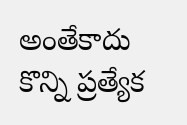అంతేకాదు కొన్ని ప్రత్యేక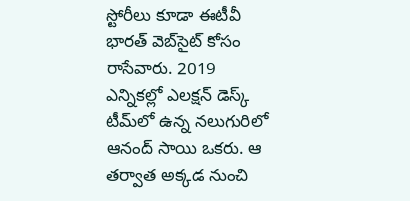స్టోరీలు కూడా ఈటీవీ భారత్ వెబ్‌సైట్ కోసం రాసేవారు. 2019 ఎన్నికల్లో ఎలక్షన్ డెస్క్‌ టీమ్‌లో ఉన్న నలుగురిలో ఆనంద్ సాయి ఒకరు. ఆ తర్వాత అక్కడ నుంచి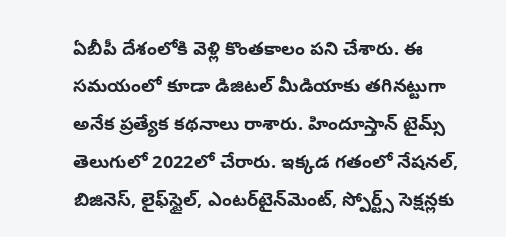ఏబీపీ దేశంలోకి వెళ్లి కొంతకాలం పని చేశారు. ఈ సమయంలో కూడా డిజిటల్ మీడియాకు తగినట్టుగా అనేక ప్రత్యేక కథనాలు రాశారు. హిందూస్తాన్ టైమ్స్‌ తెలుగులో 2022లో చేరారు. ఇక్కడ గతంలో నేషనల్, బిజినెస్, లైఫ్‌స్టైల్, ఎంటర్‌టైన్‌మెంట్‌, స్పోర్ట్స్‌ సెక్షన్లకు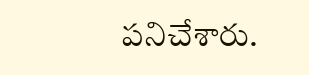పనిచేశారు.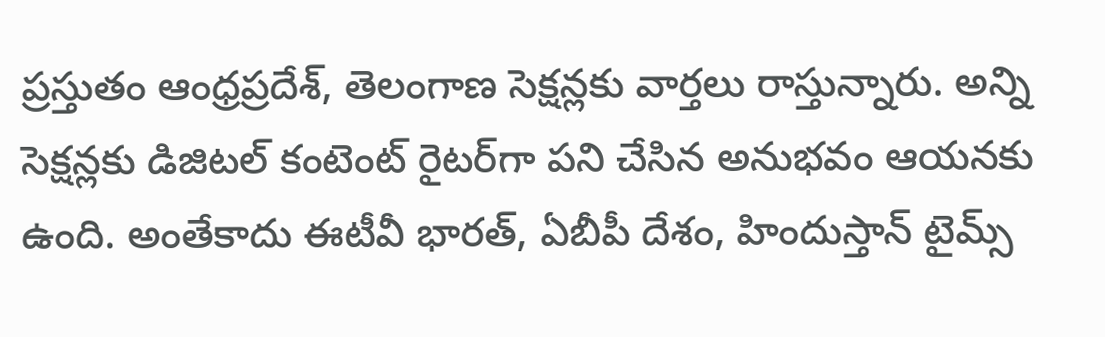ప్రస్తుతం ఆంధ్రప్రదేశ్, తెలంగాణ సెక్షన్లకు వార్తలు రాస్తున్నారు. అన్ని సెక్షన్లకు డిజిటల్ కంటెంట్ రైటర్‌గా పని చేసిన అనుభవం ఆయనకు ఉంది. అంతేకాదు ఈటీవీ భారత్, ఏబీపీ దేశం, హిందుస్తాన్ టైమ్స్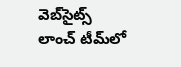వెబ్‌సైట్స్ లాంచ్ టీమ్‌లో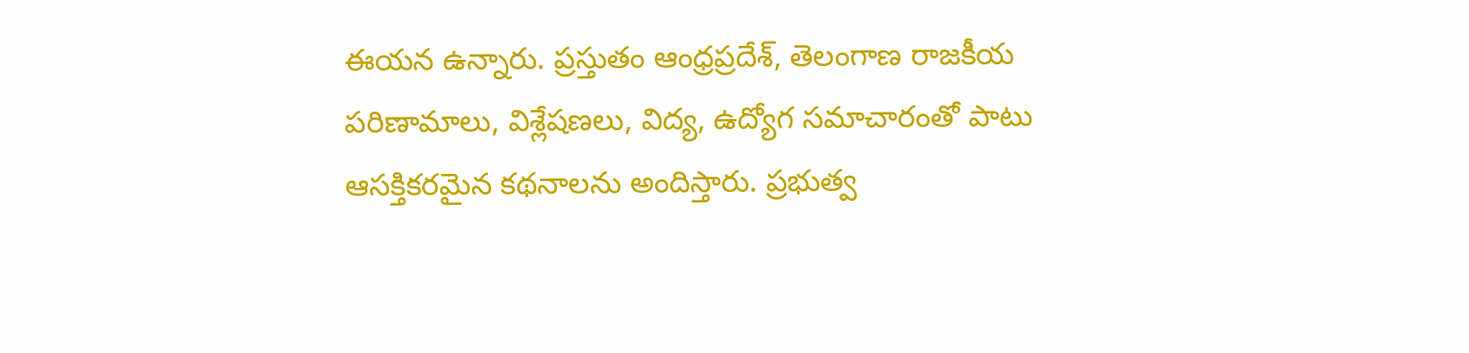ఈయన ఉన్నారు. ప్రస్తుతం ఆంధ్రప్రదేశ్, తెలంగాణ రాజకీయ పరిణామాలు, విశ్లేషణలు, విద్య, ఉద్యోగ సమాచారంతో పాటు ఆసక్తికరమైన కథనాలను అందిస్తారు. ప్రభుత్వ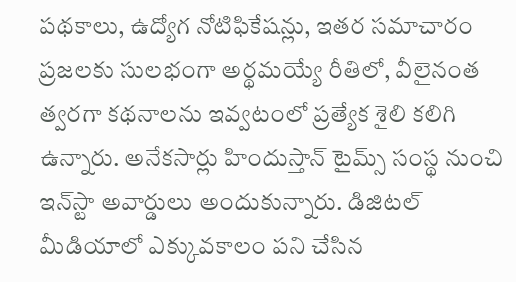పథకాలు, ఉద్యోగ నోటిఫికేషన్లు, ఇతర సమాచారం ప్రజలకు సులభంగా అర్థమయ్యే రీతిలో, వీలైనంత త్వరగా కథనాలను ఇవ్వటంలో ప్రత్యేక శైలి కలిగి ఉన్నారు. అనేకసార్లు హిందుస్తాన్ టైమ్స్ సంస్థ నుంచి ఇన్‌స్టా అవార్డులు అందుకున్నారు. డిజిటల్ మీడియాలో ఎక్కువకాలం పని చేసిన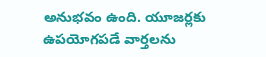అనుభవం ఉంది. యూజర్లకు ఉపయోగపడే వార్తలను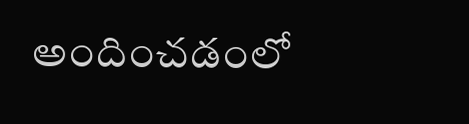అందించడంలో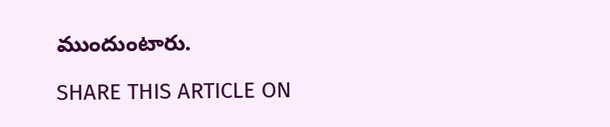ముందుంటారు.

SHARE THIS ARTICLE ON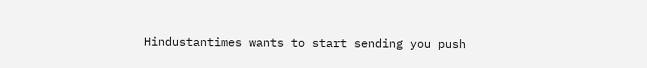Hindustantimes wants to start sending you push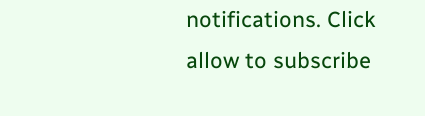notifications. Click allow to subscribe